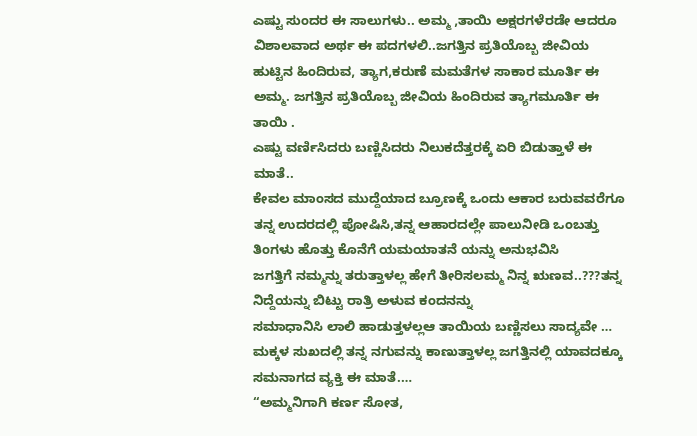ಎಷ್ಟು ಸುಂದರ ಈ ಸಾಲುಗಳು.. ಅಮ್ಮ ,ತಾಯಿ ಅಕ್ಷರಗಳೆರಡೇ ಆದರೂ ವಿಶಾಲವಾದ ಅರ್ಥ ಈ ಪದಗಳಲಿ..ಜಗತ್ತಿನ ಪ್ರತಿಯೊಬ್ಬ ಜೀವಿಯ ಹುಟ್ಟಿನ ಹಿಂದಿರುವ, ತ್ಯಾಗ,ಕರುಣೆ ಮಮತೆಗಳ ಸಾಕಾರ ಮೂರ್ತಿ ಈ ಅಮ್ಮ. ಜಗತ್ತಿನ ಪ್ರತಿಯೊಬ್ಬ ಜೀವಿಯ ಹಿಂದಿರುವ ತ್ಯಾಗಮೂರ್ತಿ ಈ ತಾಯಿ .
ಎಷ್ಟು ವರ್ಣಿಸಿದರು ಬಣ್ಣಿಸಿದರು ನಿಲುಕದೆತ್ತರಕ್ಕೆ ಏರಿ ಬಿಡುತ್ತಾಳೆ ಈ ಮಾತೆ..
ಕೇವಲ ಮಾಂಸದ ಮುದ್ದೆಯಾದ ಬ್ರೂಣಕ್ಕೆ ಒಂದು ಆಕಾರ ಬರುವವರೆಗೂ ತನ್ನ ಉದರದಲ್ಲಿ ಪೋಷಿಸಿ,ತನ್ನ ಆಹಾರದಲ್ಲೇ ಪಾಲುನೀಡಿ ಒಂಬತ್ತು ತಿಂಗಳು ಹೊತ್ತು ಕೊನೆಗೆ ಯಮಯಾತನೆ ಯನ್ನು ಅನುಭವಿಸಿ
ಜಗತ್ತಿಗೆ ನಮ್ಮನ್ನು ತರುತ್ತಾಳಲ್ಲ ಹೇಗೆ ತೀರಿಸಲಮ್ಮ ನಿನ್ನ ಋಣವ..???ತನ್ನ ನಿದ್ದೆಯನ್ನು ಬಿಟ್ಟು ರಾತ್ರಿ ಅಳುವ ಕಂದನನ್ನು
ಸಮಾಧಾನಿಸಿ ಲಾಲಿ ಹಾಡುತ್ತಳಲ್ಲಆ ತಾಯಿಯ ಬಣ್ಣಿಸಲು ಸಾದ್ಯವೇ …
ಮಕ್ಕಳ ಸುಖದಲ್ಲಿ ತನ್ನ ನಗುವನ್ನು ಕಾಣುತ್ತಾಳಲ್ಲ ಜಗತ್ತಿನಲ್ಲಿ ಯಾವದಕ್ಕೂ ಸಮನಾಗದ ವ್ಯಕ್ತಿ ಈ ಮಾತೆ.…
“ಅಮ್ಮನಿಗಾಗಿ ಕರ್ಣ ಸೋತ,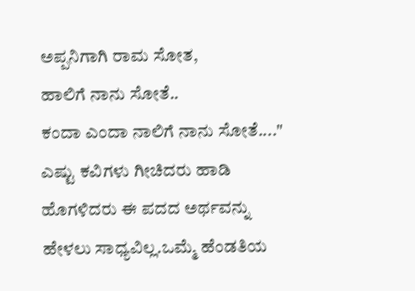ಅಪ್ಪನಿಗಾಗಿ ರಾಮ ಸೋತ,
ಹಾಲಿಗೆ ನಾನು ಸೋತೆ..
ಕಂದಾ ಎಂದಾ ನಾಲಿಗೆ ನಾನು ಸೋತೆ...."
ಎಷ್ಟು ಕವಿಗಳು ಗೀಚಿದರು ಹಾಡಿ ಹೊಗಳಿದರು ಈ ಪದದ ಅರ್ಥವನ್ನು ಹೇಳಲು ಸಾಧ್ಯವಿಲ್ಲ.ಒಮ್ಮೆ ಹೆಂಡತಿಯ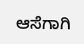ಆಸೆಗಾಗಿ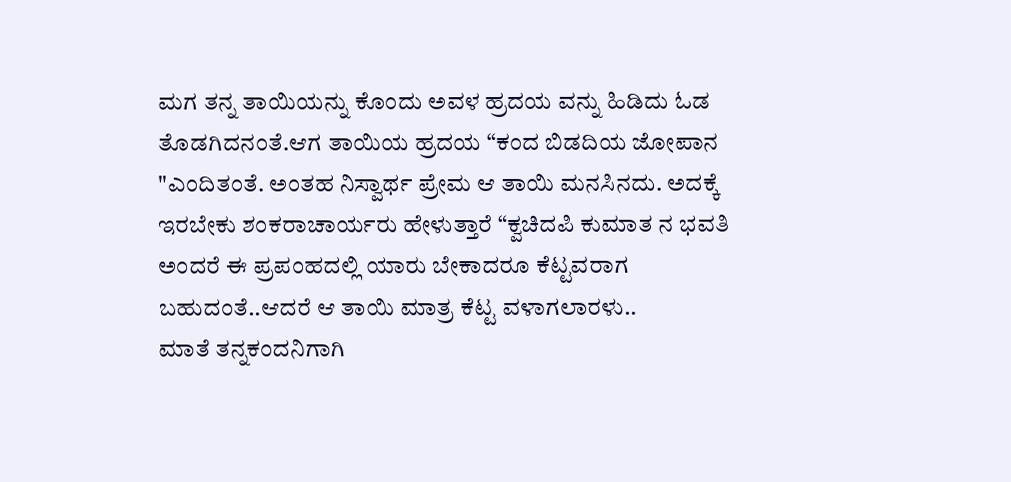ಮಗ ತನ್ನ ತಾಯಿಯನ್ನು ಕೊಂದು ಅವಳ ಹ್ರದಯ ವನ್ನು ಹಿಡಿದು ಓಡ ತೊಡಗಿದನಂತೆ.ಆಗ ತಾಯಿಯ ಹ್ರದಯ “ಕಂದ ಬಿಡದಿಯ ಜೋಪಾನ "ಎಂದಿತಂತೆ. ಅಂತಹ ನಿಸ್ವಾರ್ಥ ಪ್ರೇಮ ಆ ತಾಯಿ ಮನಸಿನದು. ಅದಕ್ಕೆ ಇರಬೇಕು ಶಂಕರಾಚಾರ್ಯರು ಹೇಳುತ್ತಾರೆ “ಕ್ವಚಿದಪಿ ಕುಮಾತ ನ ಭವತಿ ಅಂದರೆ ಈ ಪ್ರಪಂಹದಲ್ಲಿ ಯಾರು ಬೇಕಾದರೂ ಕೆಟ್ಟವರಾಗ ಬಹುದಂತೆ..ಆದರೆ ಆ ತಾಯಿ ಮಾತ್ರ ಕೆಟ್ಟ ವಳಾಗಲಾರಳು..
ಮಾತೆ ತನ್ನಕಂದನಿಗಾಗಿ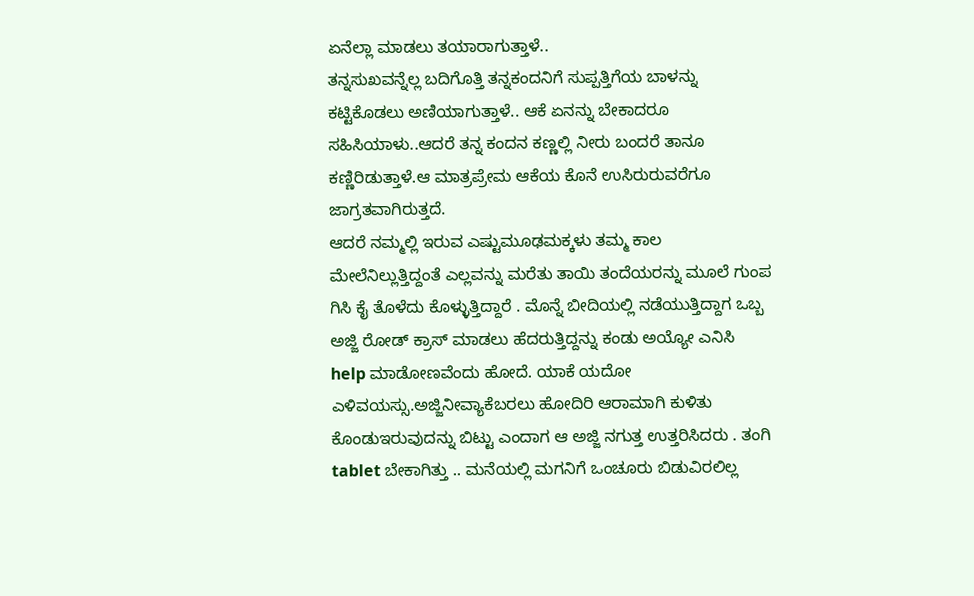ಏನೆಲ್ಲಾ ಮಾಡಲು ತಯಾರಾಗುತ್ತಾಳೆ..
ತನ್ನಸುಖವನ್ನೆಲ್ಲ ಬದಿಗೊತ್ತಿ ತನ್ನಕಂದನಿಗೆ ಸುಪ್ಪತ್ತಿಗೆಯ ಬಾಳನ್ನು ಕಟ್ಟಿಕೊಡಲು ಅಣಿಯಾಗುತ್ತಾಳೆ.. ಆಕೆ ಏನನ್ನು ಬೇಕಾದರೂ ಸಹಿಸಿಯಾಳು..ಆದರೆ ತನ್ನ ಕಂದನ ಕಣ್ಣಲ್ಲಿ ನೀರು ಬಂದರೆ ತಾನೂ ಕಣ್ಣಿರಿಡುತ್ತಾಳೆ.ಆ ಮಾತ್ರಪ್ರೇಮ ಆಕೆಯ ಕೊನೆ ಉಸಿರುರುವರೆಗೂ ಜಾಗ್ರತವಾಗಿರುತ್ತದೆ.
ಆದರೆ ನಮ್ಮಲ್ಲಿ ಇರುವ ಎಷ್ಟುಮೂಢಮಕ್ಕಳು ತಮ್ಮ ಕಾಲ ಮೇಲೆನಿಲ್ಲುತ್ತಿದ್ದಂತೆ ಎಲ್ಲವನ್ನು ಮರೆತು ತಾಯಿ ತಂದೆಯರನ್ನು ಮೂಲೆ ಗುಂಪ ಗಿಸಿ ಕೈ ತೊಳೆದು ಕೊಳ್ಳುತ್ತಿದ್ದಾರೆ . ಮೊನ್ನೆ ಬೀದಿಯಲ್ಲಿ ನಡೆಯುತ್ತಿದ್ದಾಗ ಒಬ್ಬ ಅಜ್ಜಿ ರೋಡ್ ಕ್ರಾಸ್ ಮಾಡಲು ಹೆದರುತ್ತಿದ್ದನ್ನು ಕಂಡು ಅಯ್ಯೋ ಎನಿಸಿ help ಮಾಡೋಣವೆಂದು ಹೋದೆ. ಯಾಕೆ ಯದೋ ಎಳಿವಯಸ್ಸು.ಅಜ್ಜಿನೀವ್ಯಾಕೆಬರಲು ಹೋದಿರಿ ಆರಾಮಾಗಿ ಕುಳಿತು ಕೊಂಡುಇರುವುದನ್ನು ಬಿಟ್ಟು ಎಂದಾಗ ಆ ಅಜ್ಜಿ ನಗುತ್ತ ಉತ್ತರಿಸಿದರು . ತಂಗಿ tablet ಬೇಕಾಗಿತ್ತು .. ಮನೆಯಲ್ಲಿ ಮಗನಿಗೆ ಒಂಚೂರು ಬಿಡುವಿರಲಿಲ್ಲ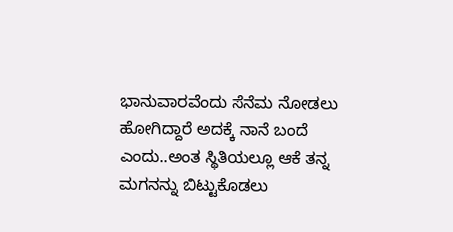ಭಾನುವಾರವೆಂದು ಸೆನೆಮ ನೋಡಲು ಹೋಗಿದ್ದಾರೆ ಅದಕ್ಕೆ ನಾನೆ ಬಂದೆ ಎಂದು..ಅಂತ ಸ್ಥಿತಿಯಲ್ಲೂ ಆಕೆ ತನ್ನ ಮಗನನ್ನು ಬಿಟ್ಟುಕೊಡಲು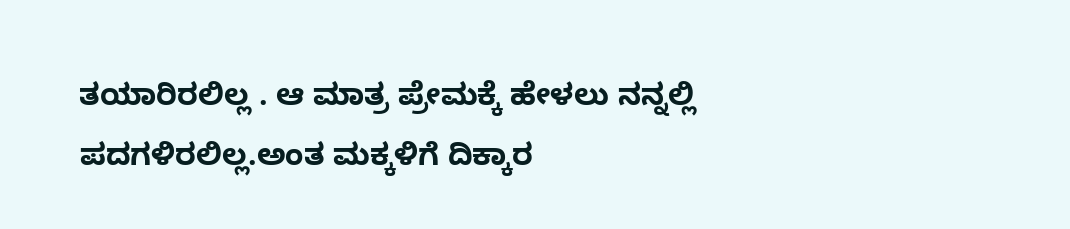ತಯಾರಿರಲಿಲ್ಲ . ಆ ಮಾತ್ರ ಪ್ರೇಮಕ್ಕೆ ಹೇಳಲು ನನ್ನಲ್ಲಿ ಪದಗಳಿರಲಿಲ್ಲ.ಅಂತ ಮಕ್ಕಳಿಗೆ ದಿಕ್ಕಾರ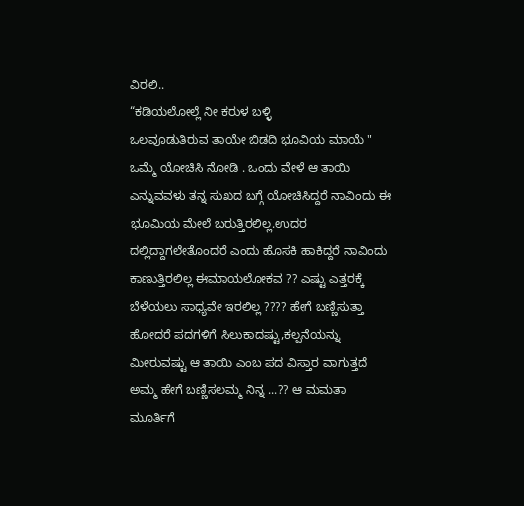ವಿರಲಿ..
“ಕಡಿಯಲೋಲ್ಲೆ ನೀ ಕರುಳ ಬಳ್ಳಿ
ಒಲವೂಡುತಿರುವ ತಾಯೇ ಬಿಡದಿ ಭೂವಿಯ ಮಾಯೆ "
ಒಮ್ಮೆ ಯೋಚಿಸಿ ನೋಡಿ . ಒಂದು ವೇಳೆ ಆ ತಾಯಿ ಎನ್ನುವವಳು ತನ್ನ ಸುಖದ ಬಗ್ಗೆ ಯೋಚಿಸಿದ್ದರೆ ನಾವಿಂದು ಈ ಭೂಮಿಯ ಮೇಲೆ ಬರುತ್ತಿರಲಿಲ್ಲ.ಉದರ ದಲ್ಲಿದ್ದಾಗಲೇತೊಂದರೆ ಎಂದು ಹೊಸಕಿ ಹಾಕಿದ್ದರೆ ನಾವಿಂದು ಕಾಣುತ್ತಿರಲಿಲ್ಲ ಈಮಾಯಲೋಕವ ?? ಎಷ್ಟು ಎತ್ತರಕ್ಕೆ ಬೆಳೆಯಲು ಸಾಧ್ಯವೇ ಇರಲಿಲ್ಲ ???? ಹೇಗೆ ಬಣ್ಣಿಸುತ್ತಾ ಹೋದರೆ ಪದಗಳಿಗೆ ಸಿಲುಕಾದಷ್ಟು,ಕಲ್ಪನೆಯನ್ನು ಮೀರುವಷ್ಟು ಆ ತಾಯಿ ಎಂಬ ಪದ ವಿಸ್ತಾರ ವಾಗುತ್ತದೆ ಅಮ್ಮ ಹೇಗೆ ಬಣ್ಣಿಸಲಮ್ಮ ನಿನ್ನ ...?? ಆ ಮಮತಾ ಮೂರ್ತಿಗೆ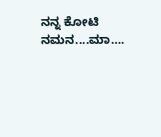ನನ್ನ ಕೋಟಿ ನಮನ....ಮಾ….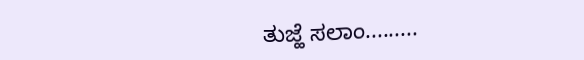ತುಜ್ಹೆ ಸಲಾಂ.........